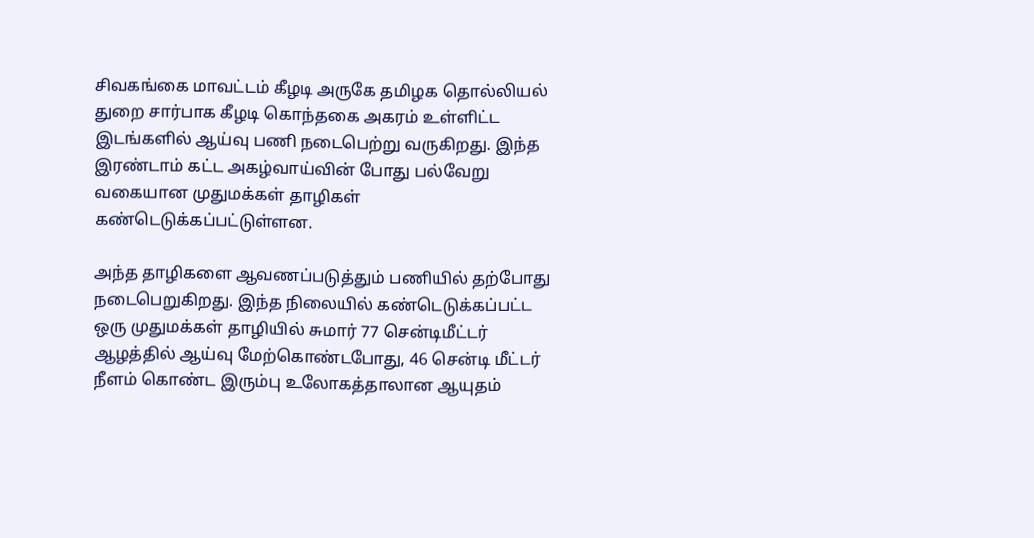சிவகங்கை மாவட்டம் கீழடி அருகே தமிழக தொல்லியல் துறை சார்பாக கீழடி கொந்தகை அகரம் உள்ளிட்ட இடங்களில் ஆய்வு பணி நடைபெற்று வருகிறது. இந்த இரண்டாம் கட்ட அகழ்வாய்வின் போது பல்வேறு வகையான முதுமக்கள் தாழிகள் கண்டெடுக்கப்பட்டுள்ளன.

அந்த தாழிகளை ஆவணப்படுத்தும் பணியில் தற்போது நடைபெறுகிறது. இந்த நிலையில் கண்டெடுக்கப்பட்ட ஒரு முதுமக்கள் தாழியில் சுமார் 77 சென்டிமீட்டர் ஆழத்தில் ஆய்வு மேற்கொண்டபோது, 46 சென்டி மீட்டர் நீளம் கொண்ட இரும்பு உலோகத்தாலான ஆயுதம்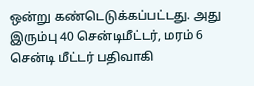ஒன்று கண்டெடுக்கப்பட்டது. அது இரும்பு 40 சென்டிமீட்டர், மரம் 6 சென்டி மீட்டர் பதிவாகி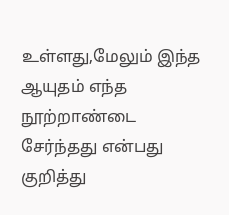உள்ளது,மேலும் இந்த ஆயுதம் எந்த நூற்றாண்டை சேர்ந்தது என்பது குறித்து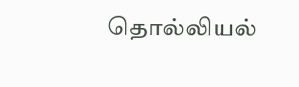தொல்லியல்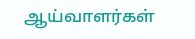ஆய்வாளர்கள்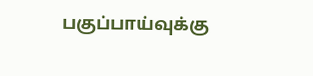பகுப்பாய்வுக்கு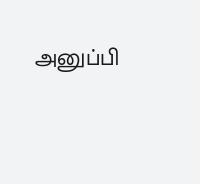அனுப்பி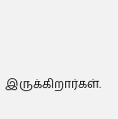இருக்கிறார்கள்.